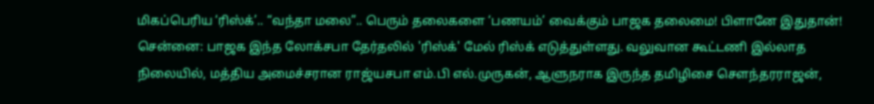மிகப்பெரிய ‘ரிஸ்க்’.. “வந்தா மலை”.. பெரும் தலைகளை ‘பணயம்’ வைக்கும் பாஜக தலைமை! பிளானே இதுதான்!
சென்னை: பாஜக இந்த லோக்சபா தேர்தலில் 'ரிஸ்க்' மேல் ரிஸ்க் எடுத்துள்ளது. வலுவான கூட்டணி இல்லாத நிலையில், மத்திய அமைச்சரான ராஜ்யசபா எம்.பி எல்.முருகன், ஆளுநராக இருந்த தமிழிசை சௌந்தரராஜன்,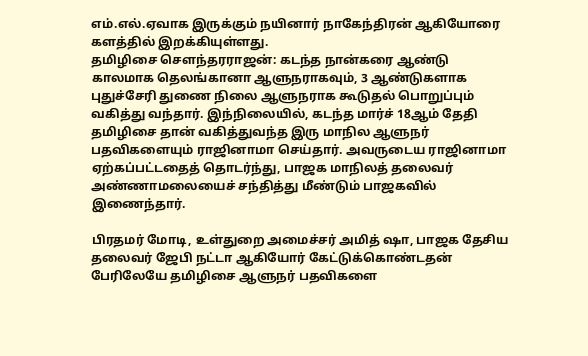எம்.எல்.ஏவாக இருக்கும் நயினார் நாகேந்திரன் ஆகியோரை களத்தில் இறக்கியுள்ளது.
தமிழிசை சௌந்தரராஜன்: கடந்த நான்கரை ஆண்டு காலமாக தெலங்கானா ஆளுநராகவும், 3 ஆண்டுகளாக புதுச்சேரி துணை நிலை ஆளுநராக கூடுதல் பொறுப்பும் வகித்து வந்தார். இந்நிலையில், கடந்த மார்ச் 18ஆம் தேதி தமிழிசை தான் வகித்துவந்த இரு மாநில ஆளுநர் பதவிகளையும் ராஜினாமா செய்தார். அவருடைய ராஜினாமா ஏற்கப்பட்டதைத் தொடர்ந்து, பாஜக மாநிலத் தலைவர் அண்ணாமலையைச் சந்தித்து மீண்டும் பாஜகவில் இணைந்தார்.

பிரதமர் மோடி, உள்துறை அமைச்சர் அமித் ஷா, பாஜக தேசிய தலைவர் ஜேபி நட்டா ஆகியோர் கேட்டுக்கொண்டதன் பேரிலேயே தமிழிசை ஆளுநர் பதவிகளை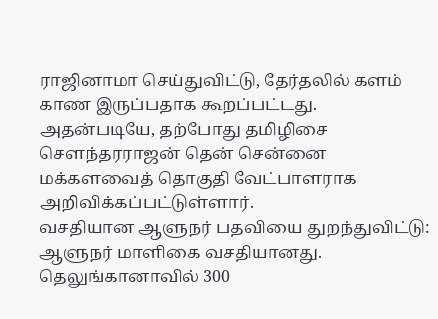ராஜினாமா செய்துவிட்டு, தேர்தலில் களம் காண இருப்பதாக கூறப்பட்டது. அதன்படியே, தற்போது தமிழிசை சௌந்தரராஜன் தென் சென்னை மக்களவைத் தொகுதி வேட்பாளராக அறிவிக்கப்பட்டுள்ளார்.
வசதியான ஆளுநர் பதவியை துறந்துவிட்டு: ஆளுநர் மாளிகை வசதியானது. தெலுங்கானாவில் 300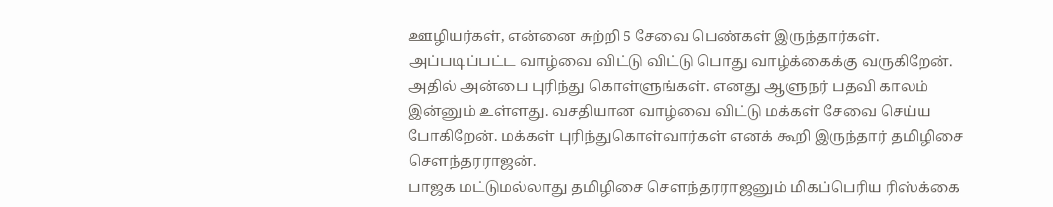ஊழியர்கள், என்னை சுற்றி 5 சேவை பெண்கள் இருந்தார்கள். அப்படிப்பட்ட வாழ்வை விட்டு விட்டு பொது வாழ்க்கைக்கு வருகிறேன். அதில் அன்பை புரிந்து கொள்ளுங்கள். எனது ஆளுநர் பதவி காலம் இன்னும் உள்ளது. வசதியான வாழ்வை விட்டு மக்கள் சேவை செய்ய போகிறேன். மக்கள் புரிந்துகொள்வார்கள் எனக் கூறி இருந்தார் தமிழிசை சௌந்தரராஜன்.
பாஜக மட்டுமல்லாது தமிழிசை சௌந்தரராஜனும் மிகப்பெரிய ரிஸ்க்கை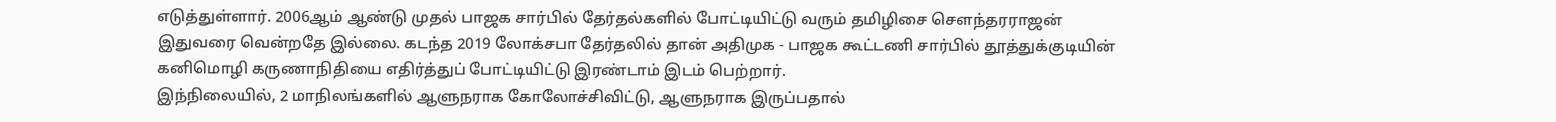எடுத்துள்ளார். 2006ஆம் ஆண்டு முதல் பாஜக சார்பில் தேர்தல்களில் போட்டியிட்டு வரும் தமிழிசை சௌந்தரராஜன் இதுவரை வென்றதே இல்லை. கடந்த 2019 லோக்சபா தேர்தலில் தான் அதிமுக - பாஜக கூட்டணி சார்பில் தூத்துக்குடியின் கனிமொழி கருணாநிதியை எதிர்த்துப் போட்டியிட்டு இரண்டாம் இடம் பெற்றார்.
இந்நிலையில், 2 மாநிலங்களில் ஆளுநராக கோலோச்சிவிட்டு, ஆளுநராக இருப்பதால்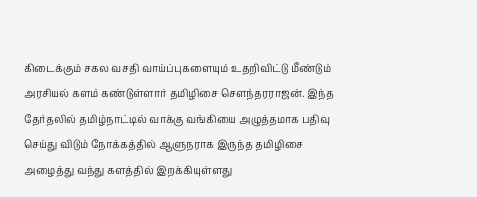கிடைக்கும் சகல வசதி வாய்ப்புகளையும் உதறிவிட்டு மீண்டும் அரசியல் களம் கண்டுள்ளார் தமிழிசை சௌந்தரராஜன். இந்த தேர்தலில் தமிழ்நாட்டில் வாக்கு வங்கியை அழுத்தமாக பதிவு செய்து விடும் நோக்கத்தில் ஆளுநராக இருந்த தமிழிசை அழைத்து வந்து களத்தில் இறக்கியுள்ளது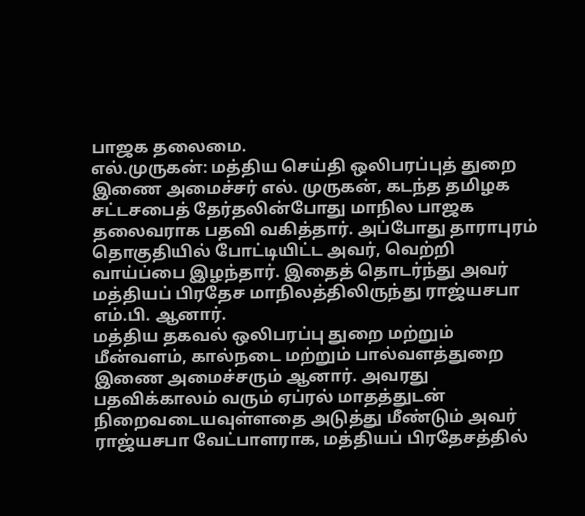பாஜக தலைமை.
எல்.முருகன்: மத்திய செய்தி ஒலிபரப்புத் துறை இணை அமைச்சர் எல். முருகன், கடந்த தமிழக சட்டசபைத் தேர்தலின்போது மாநில பாஜக தலைவராக பதவி வகித்தார். அப்போது தாராபுரம் தொகுதியில் போட்டியிட்ட அவர், வெற்றி வாய்ப்பை இழந்தார். இதைத் தொடர்ந்து அவர் மத்தியப் பிரதேச மாநிலத்திலிருந்து ராஜ்யசபா எம்.பி. ஆனார்.
மத்திய தகவல் ஒலிபரப்பு துறை மற்றும் மீன்வளம், கால்நடை மற்றும் பால்வளத்துறை இணை அமைச்சரும் ஆனார். அவரது பதவிக்காலம் வரும் ஏப்ரல் மாதத்துடன் நிறைவடையவுள்ளதை அடுத்து மீண்டும் அவர் ராஜ்யசபா வேட்பாளராக, மத்தியப் பிரதேசத்தில்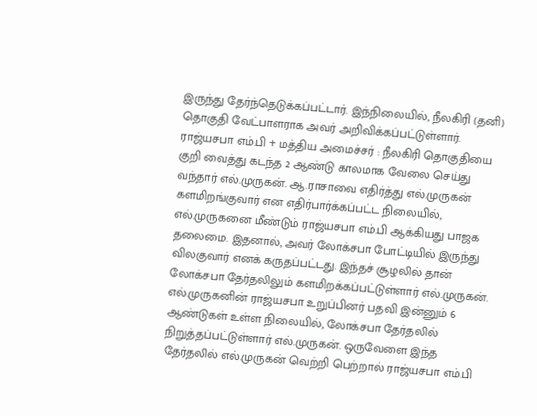இருந்து தேர்ந்தெடுக்கப்பட்டார். இந்நிலையில், நீலகிரி (தனி) தொகுதி வேட்பாளராக அவர் அறிவிக்கப்பட்டுள்ளார்.
ராஜ்யசபா எம்.பி + மத்திய அமைச்சர் : நீலகிரி தொகுதியை குறி வைத்து கடந்த 2 ஆண்டு காலமாக வேலை செய்து வந்தார் எல்.முருகன். ஆ.ராசாவை எதிர்த்து எல்.முருகன் களமிறங்குவார் என எதிர்பார்க்கப்பட்ட நிலையில், எல்.முருகனை மீண்டும் ராஜ்யசபா எம்.பி ஆக்கியது பாஜக தலைமை. இதனால், அவர் லோக்சபா போட்டியில் இருந்து விலகுவார் எனக் கருதப்பட்டது. இந்தச் சூழலில் தான் லோக்சபா தேர்தலிலும் களமிறக்கப்பட்டுள்ளார் எல்.முருகன்.
எல்.முருகனின் ராஜ்யசபா உறுப்பினர் பதவி இன்னும் 6 ஆண்டுகள் உள்ள நிலையில், லோக்சபா தேர்தலில் நிறுத்தப்பட்டுள்ளார் எல்.முருகன். ஒருவேளை இந்த தேர்தலில் எல்.முருகன் வெற்றி பெற்றால் ராஜ்யசபா எம்.பி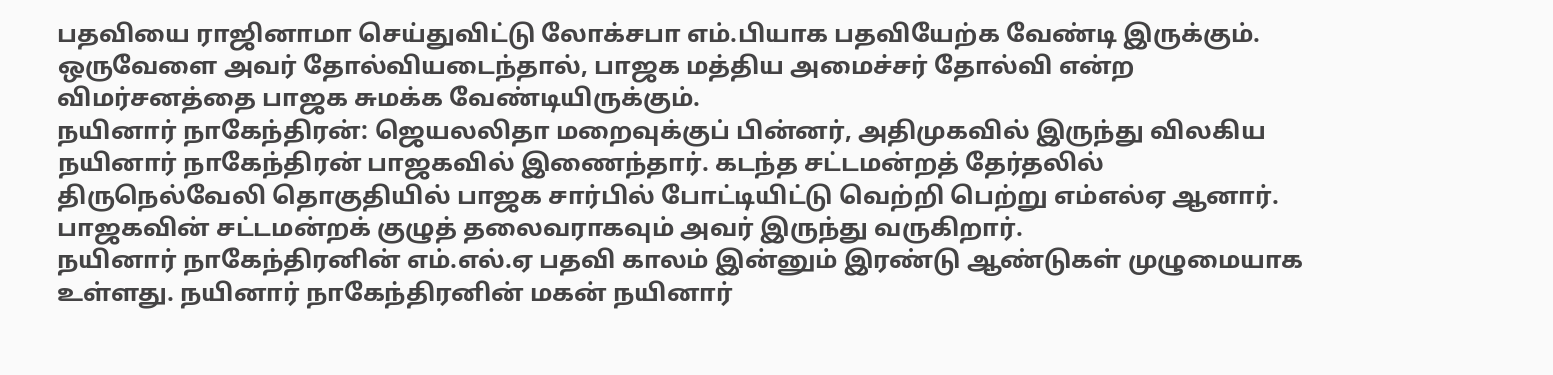பதவியை ராஜினாமா செய்துவிட்டு லோக்சபா எம்.பியாக பதவியேற்க வேண்டி இருக்கும். ஒருவேளை அவர் தோல்வியடைந்தால், பாஜக மத்திய அமைச்சர் தோல்வி என்ற விமர்சனத்தை பாஜக சுமக்க வேண்டியிருக்கும்.
நயினார் நாகேந்திரன்: ஜெயலலிதா மறைவுக்குப் பின்னர், அதிமுகவில் இருந்து விலகிய நயினார் நாகேந்திரன் பாஜகவில் இணைந்தார். கடந்த சட்டமன்றத் தேர்தலில் திருநெல்வேலி தொகுதியில் பாஜக சார்பில் போட்டியிட்டு வெற்றி பெற்று எம்எல்ஏ ஆனார். பாஜகவின் சட்டமன்றக் குழுத் தலைவராகவும் அவர் இருந்து வருகிறார்.
நயினார் நாகேந்திரனின் எம்.எல்.ஏ பதவி காலம் இன்னும் இரண்டு ஆண்டுகள் முழுமையாக உள்ளது. நயினார் நாகேந்திரனின் மகன் நயினார்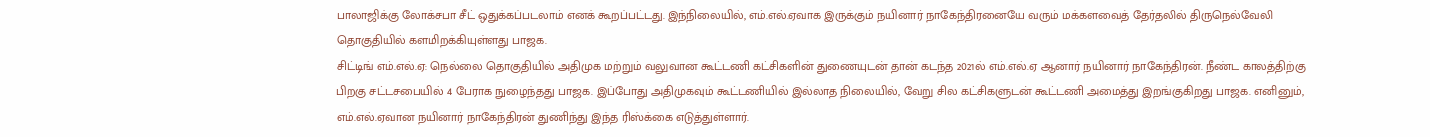பாலாஜிக்கு லோக்சபா சீட் ஒதுக்கப்படலாம் எனக் கூறப்பட்டது. இந்நிலையில், எம்.எல்.ஏவாக இருக்கும் நயினார் நாகேந்திரனையே வரும் மக்களவைத் தேர்தலில் திருநெல்வேலி தொகுதியில் களமிறக்கியுள்ளது பாஜக.
சிட்டிங் எம்.எல்.ஏ: நெல்லை தொகுதியில் அதிமுக மற்றும் வலுவான கூட்டணி கட்சிகளின் துணையுடன் தான் கடந்த 2021ல் எம்.எல்.ஏ ஆனார் நயினார் நாகேந்திரன். நீண்ட காலத்திற்கு பிறகு சட்டசபையில் 4 பேராக நுழைந்தது பாஜக. இப்போது அதிமுகவும் கூட்டணியில் இல்லாத நிலையில், வேறு சில கட்சிகளுடன் கூட்டணி அமைத்து இறங்குகிறது பாஜக. எனினும், எம்.எல்.ஏவான நயினார் நாகேந்திரன் துணிந்து இந்த ரிஸ்க்கை எடுத்துள்ளார்.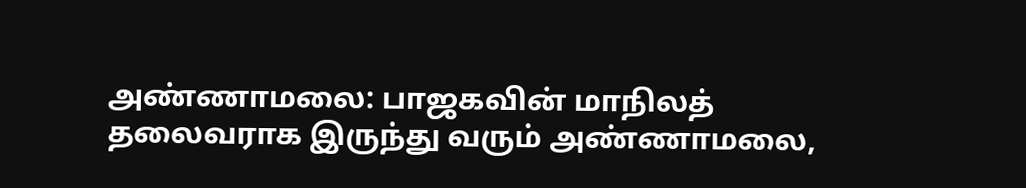அண்ணாமலை: பாஜகவின் மாநிலத் தலைவராக இருந்து வரும் அண்ணாமலை,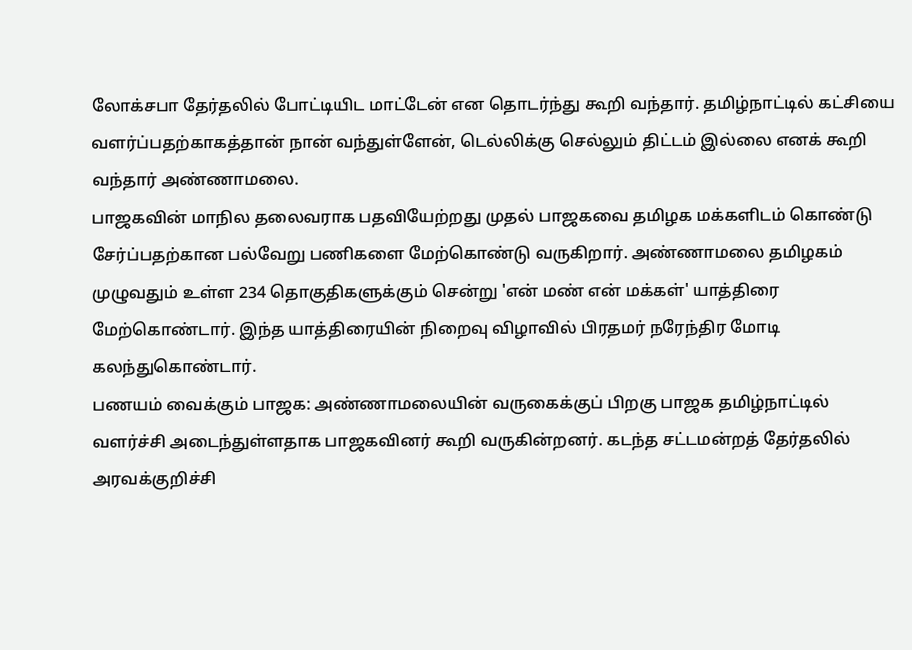லோக்சபா தேர்தலில் போட்டியிட மாட்டேன் என தொடர்ந்து கூறி வந்தார். தமிழ்நாட்டில் கட்சியை வளர்ப்பதற்காகத்தான் நான் வந்துள்ளேன், டெல்லிக்கு செல்லும் திட்டம் இல்லை எனக் கூறி வந்தார் அண்ணாமலை.
பாஜகவின் மாநில தலைவராக பதவியேற்றது முதல் பாஜகவை தமிழக மக்களிடம் கொண்டு சேர்ப்பதற்கான பல்வேறு பணிகளை மேற்கொண்டு வருகிறார். அண்ணாமலை தமிழகம் முழுவதும் உள்ள 234 தொகுதிகளுக்கும் சென்று 'என் மண் என் மக்கள்' யாத்திரை மேற்கொண்டார். இந்த யாத்திரையின் நிறைவு விழாவில் பிரதமர் நரேந்திர மோடி கலந்துகொண்டார்.
பணயம் வைக்கும் பாஜக: அண்ணாமலையின் வருகைக்குப் பிறகு பாஜக தமிழ்நாட்டில் வளர்ச்சி அடைந்துள்ளதாக பாஜகவினர் கூறி வருகின்றனர். கடந்த சட்டமன்றத் தேர்தலில் அரவக்குறிச்சி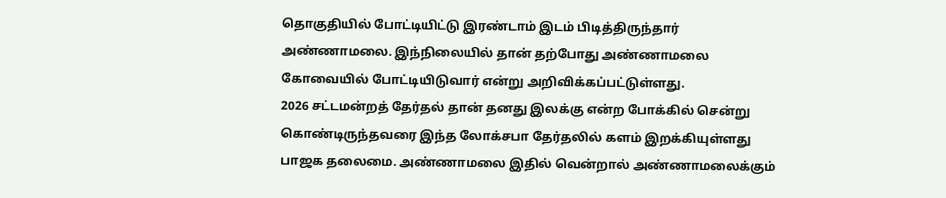தொகுதியில் போட்டியிட்டு இரண்டாம் இடம் பிடித்திருந்தார் அண்ணாமலை. இந்நிலையில் தான் தற்போது அண்ணாமலை கோவையில் போட்டியிடுவார் என்று அறிவிக்கப்பட்டுள்ளது.
2026 சட்டமன்றத் தேர்தல் தான் தனது இலக்கு என்ற போக்கில் சென்று கொண்டிருந்தவரை இந்த லோக்சபா தேர்தலில் களம் இறக்கியுள்ளது பாஜக தலைமை. அண்ணாமலை இதில் வென்றால் அண்ணாமலைக்கும்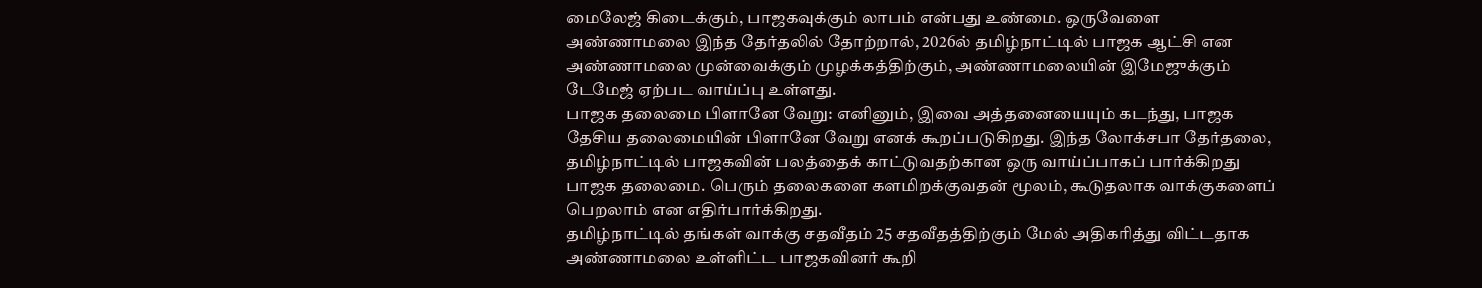மைலேஜ் கிடைக்கும், பாஜகவுக்கும் லாபம் என்பது உண்மை. ஒருவேளை அண்ணாமலை இந்த தேர்தலில் தோற்றால், 2026ல் தமிழ்நாட்டில் பாஜக ஆட்சி என அண்ணாமலை முன்வைக்கும் முழக்கத்திற்கும், அண்ணாமலையின் இமேஜுக்கும் டேமேஜ் ஏற்பட வாய்ப்பு உள்ளது.
பாஜக தலைமை பிளானே வேறு: எனினும், இவை அத்தனையையும் கடந்து, பாஜக தேசிய தலைமையின் பிளானே வேறு எனக் கூறப்படுகிறது. இந்த லோக்சபா தேர்தலை, தமிழ்நாட்டில் பாஜகவின் பலத்தைக் காட்டுவதற்கான ஒரு வாய்ப்பாகப் பார்க்கிறது பாஜக தலைமை. பெரும் தலைகளை களமிறக்குவதன் மூலம், கூடுதலாக வாக்குகளைப் பெறலாம் என எதிர்பார்க்கிறது.
தமிழ்நாட்டில் தங்கள் வாக்கு சதவீதம் 25 சதவீதத்திற்கும் மேல் அதிகரித்து விட்டதாக அண்ணாமலை உள்ளிட்ட பாஜகவினர் கூறி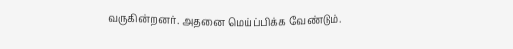வருகின்றனர். அதனை மெய்ப்பிக்க வேண்டும்.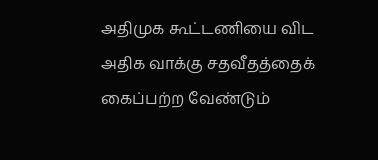அதிமுக கூட்டணியை விட அதிக வாக்கு சதவீதத்தைக் கைப்பற்ற வேண்டும்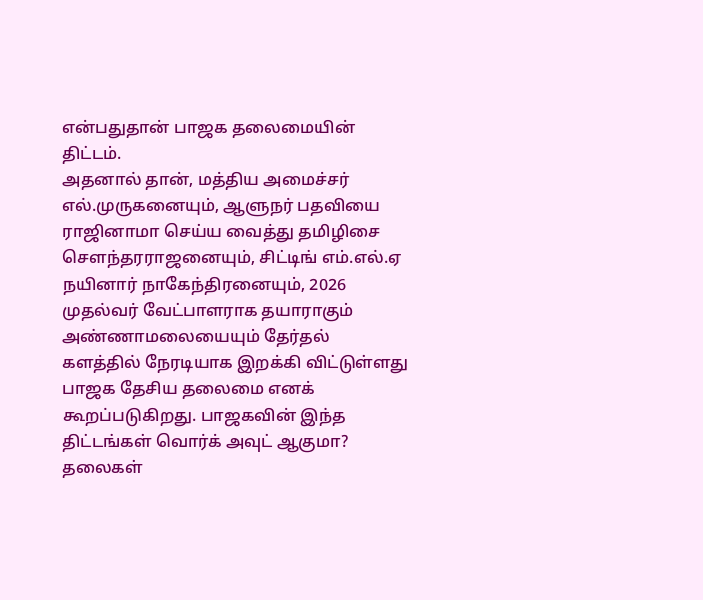என்பதுதான் பாஜக தலைமையின் திட்டம்.
அதனால் தான், மத்திய அமைச்சர் எல்.முருகனையும், ஆளுநர் பதவியை ராஜினாமா செய்ய வைத்து தமிழிசை சௌந்தரராஜனையும், சிட்டிங் எம்.எல்.ஏ நயினார் நாகேந்திரனையும், 2026 முதல்வர் வேட்பாளராக தயாராகும் அண்ணாமலையையும் தேர்தல் களத்தில் நேரடியாக இறக்கி விட்டுள்ளது பாஜக தேசிய தலைமை எனக் கூறப்படுகிறது. பாஜகவின் இந்த திட்டங்கள் வொர்க் அவுட் ஆகுமா? தலைகள்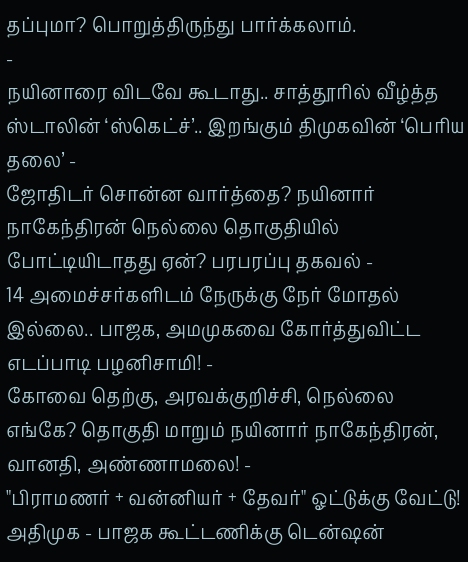தப்புமா? பொறுத்திருந்து பார்க்கலாம்.
-
நயினாரை விடவே கூடாது.. சாத்தூரில் வீழ்த்த ஸ்டாலின் ‘ஸ்கெட்ச்’.. இறங்கும் திமுகவின் ‘பெரிய தலை’ -
ஜோதிடர் சொன்ன வார்த்தை? நயினார் நாகேந்திரன் நெல்லை தொகுதியில் போட்டியிடாதது ஏன்? பரபரப்பு தகவல் -
14 அமைச்சர்களிடம் நேருக்கு நேர் மோதல் இல்லை.. பாஜக, அமமுகவை கோர்த்துவிட்ட எடப்பாடி பழனிசாமி! -
கோவை தெற்கு, அரவக்குறிச்சி, நெல்லை எங்கே? தொகுதி மாறும் நயினார் நாகேந்திரன், வானதி, அண்ணாமலை! -
"பிராமணர் + வன்னியர் + தேவர்" ஓட்டுக்கு வேட்டு! அதிமுக - பாஜக கூட்டணிக்கு டென்ஷன்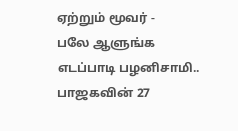ஏற்றும் மூவர் -
பலே ஆளுங்க எடப்பாடி பழனிசாமி.. பாஜகவின் 27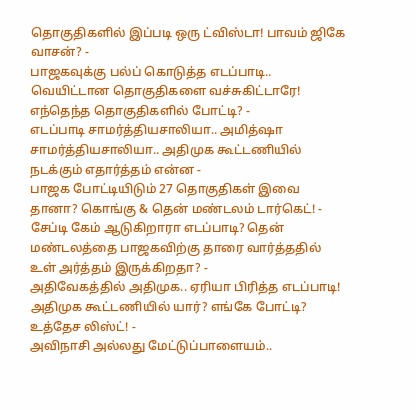தொகுதிகளில் இப்படி ஒரு ட்விஸ்டா! பாவம் ஜிகே வாசன்? -
பாஜகவுக்கு பல்ப் கொடுத்த எடப்பாடி.. வெயிட்டான தொகுதிகளை வச்சுகிட்டாரே! எந்தெந்த தொகுதிகளில் போட்டி? -
எடப்பாடி சாமர்த்தியசாலியா.. அமித்ஷா சாமர்த்தியசாலியா.. அதிமுக கூட்டணியில் நடக்கும் எதார்த்தம் என்ன -
பாஜக போட்டியிடும் 27 தொகுதிகள் இவை தானா? கொங்கு & தென் மண்டலம் டார்கெட்! -
சேப்டி கேம் ஆடுகிறாரா எடப்பாடி? தென் மண்டலத்தை பாஜகவிற்கு தாரை வார்த்ததில் உள் அர்த்தம் இருக்கிறதா? -
அதிவேகத்தில் அதிமுக.. ஏரியா பிரித்த எடப்பாடி! அதிமுக கூட்டணியில் யார்? எங்கே போட்டி? உத்தேச லிஸ்ட்! -
அவிநாசி அல்லது மேட்டுப்பாளையம்..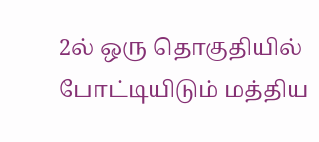2ல் ஒரு தொகுதியில் போட்டியிடும் மத்திய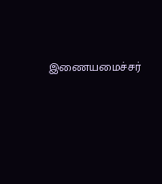இணையமைச்சர்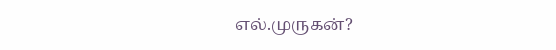எல்.முருகன்?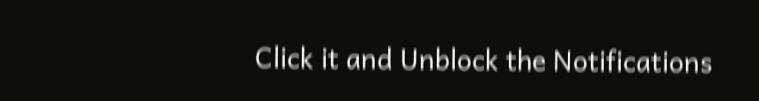Click it and Unblock the Notifications